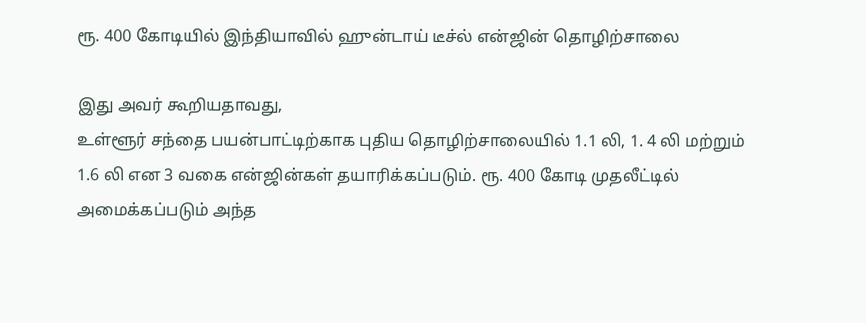ரூ. 400 கோடியில் இந்தியாவில் ஹுன்டாய் டீச்ல் என்ஜின் தொழிற்சாலை

இது அவர் கூறியதாவது,
உள்ளூர் சந்தை பயன்பாட்டிற்காக புதிய தொழிற்சாலையில் 1.1 லி, 1. 4 லி மற்றும் 1.6 லி என 3 வகை என்ஜின்கள் தயாரிக்கப்படும். ரூ. 400 கோடி முதலீட்டில் அமைக்கப்படும் அந்த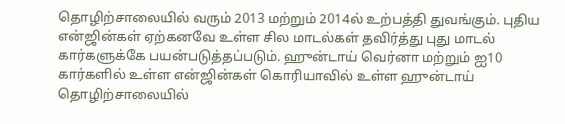தொழிற்சாலையில் வரும் 2013 மற்றும் 2014ல் உற்பத்தி துவங்கும். புதிய என்ஜின்கள் ஏற்கனவே உள்ள சில மாடல்கள் தவிர்த்து புது மாடல் கார்களுக்கே பயன்படுத்தப்படும். ஹுன்டாய் வெர்னா மற்றும் ஐ10 கார்களில் உள்ள என்ஜின்கள் கொரியாவில் உள்ள ஹுன்டாய் தொழிற்சாலையில்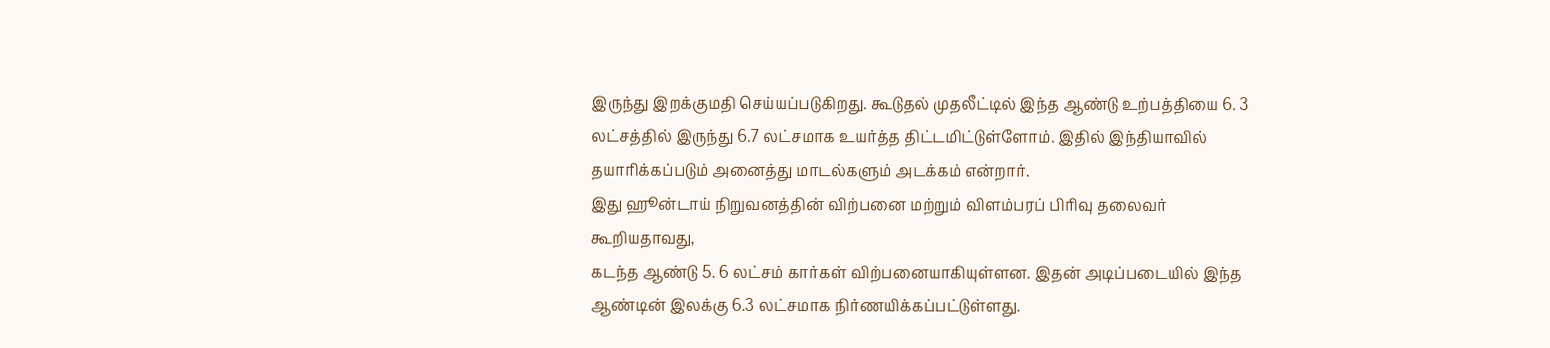இருந்து இறக்குமதி செய்யப்படுகிறது. கூடுதல் முதலீட்டில் இந்த ஆண்டு உற்பத்தியை 6. 3 லட்சத்தில் இருந்து 6.7 லட்சமாக உயர்த்த திட்டமிட்டுள்ளோம். இதில் இந்தியாவில் தயாரிக்கப்படும் அனைத்து மாடல்களும் அடக்கம் என்றார்.
இது ஹூன்டாய் நிறுவனத்தின் விற்பனை மற்றும் விளம்பரப் பிரிவு தலைவர் கூறியதாவது,
கடந்த ஆண்டு 5. 6 லட்சம் கார்கள் விற்பனையாகியுள்ளன. இதன் அடிப்படையில் இந்த ஆண்டின் இலக்கு 6.3 லட்சமாக நிர்ணயிக்கப்பட்டுள்ளது.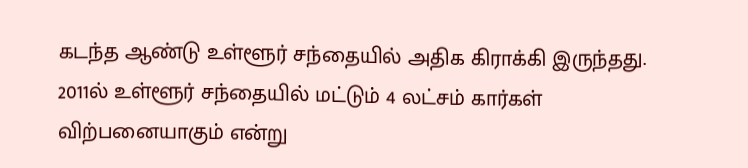கடந்த ஆண்டு உள்ளூர் சந்தையில் அதிக கிராக்கி இருந்தது. 2011ல் உள்ளூர் சந்தையில் மட்டும் 4 லட்சம் கார்கள் விற்பனையாகும் என்று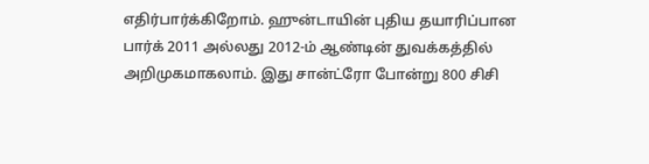எதிர்பார்க்கிறோம். ஹுன்டாயின் புதிய தயாரிப்பான பார்க் 2011 அல்லது 2012-ம் ஆண்டின் துவக்கத்தில் அறிமுகமாகலாம். இது சான்ட்ரோ போன்று 800 சிசி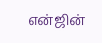என்ஜின்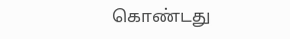கொண்டது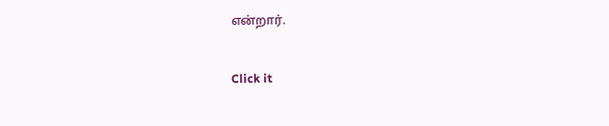என்றார்.


Click it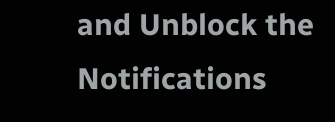and Unblock the Notifications